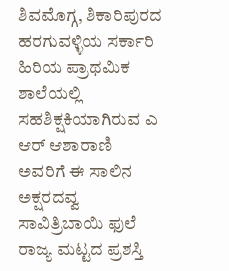ಶಿವಮೊಗ್ಗ, ಶಿಕಾರಿಪುರದ ಹರಗುವಳ್ಳಿಯ ಸರ್ಕಾರಿ ಹಿರಿಯ ಪ್ರಾಥಮಿಕ ಶಾಲೆಯಲ್ಲಿ ಸಹಶಿಕ್ಷಕಿಯಾಗಿರುವ ಎ ಆರ್ ಆಶಾರಾಣಿ ಅವರಿಗೆ ಈ ಸಾಲಿನ ಅಕ್ಷರದವ್ವ ಸಾವಿತ್ರಿಬಾಯಿ ಫುಲೆ ರಾಜ್ಯ ಮಟ್ಟದ ಪ್ರಶಸ್ತಿ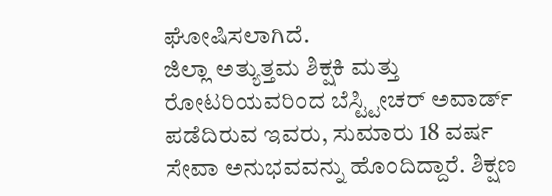ಘೋಷಿಸಲಾಗಿದೆ.
ಜಿಲ್ಲಾ ಅತ್ಯುತ್ತಮ ಶಿಕ್ಷಕಿ ಮತ್ತು ರೋಟರಿಯವರಿಂದ ಬೆಸ್ಟ್ಟೀಚರ್ ಅವಾರ್ಡ್ ಪಡೆದಿರುವ ಇವರು, ಸುಮಾರು 18 ವರ್ಷ ಸೇವಾ ಅನುಭವವನ್ನು ಹೊಂದಿದ್ದಾರೆ. ಶಿಕ್ಷಣ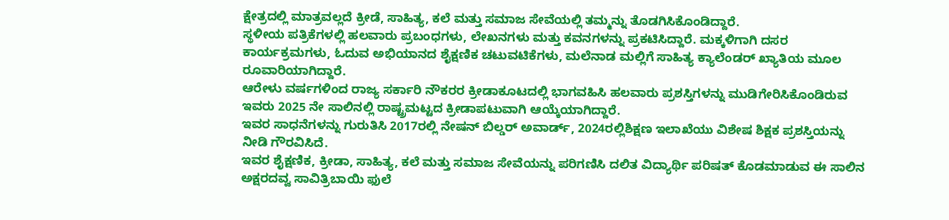ಕ್ಷೇತ್ರದಲ್ಲಿ ಮಾತ್ರವಲ್ಲದೆ ಕ್ರೀಡೆ, ಸಾಹಿತ್ಯ, ಕಲೆ ಮತ್ತು ಸಮಾಜ ಸೇವೆಯಲ್ಲಿ ತಮ್ಮನ್ನು ತೊಡಗಿಸಿಕೊಂಡಿದ್ದಾರೆ.
ಸ್ಥಳೀಯ ಪತ್ರಿಕೆಗಳಲ್ಲಿ ಹಲವಾರು ಪ್ರಬಂಧಗಳು, ಲೇಖನಗಳು ಮತ್ತು ಕವನಗಳನ್ನು ಪ್ರಕಟಿಸಿದ್ದಾರೆ. ಮಕ್ಕಳಿಗಾಗಿ ದಸರ ಕಾರ್ಯಕ್ರಮಗಳು, ಓದುವ ಅಭಿಯಾನದ ಶೈಕ್ಷಣಿಕ ಚಟುವಟಿಕೆಗಳು, ಮಲೆನಾಡ ಮಲ್ಲಿಗೆ ಸಾಹಿತ್ಯ ಕ್ಯಾಲೆಂಡರ್ ಖ್ಯಾತಿಯ ಮೂಲ ರೂವಾರಿಯಾಗಿದ್ದಾರೆ.
ಆರೇಳು ವರ್ಷಗಳಿಂದ ರಾಜ್ಯ ಸರ್ಕಾರಿ ನೌಕರರ ಕ್ರೀಡಾಕೂಟದಲ್ಲಿ ಭಾಗವಹಿಸಿ ಹಲವಾರು ಪ್ರಶಸ್ತಿಗಳನ್ನು ಮುಡಿಗೇರಿಸಿಕೊಂಡಿರುವ ಇವರು 2025 ನೇ ಸಾಲಿನಲ್ಲಿ ರಾಷ್ಟ್ರಮಟ್ಟದ ಕ್ರೀಡಾಪಟುವಾಗಿ ಆಯ್ಕೆಯಾಗಿದ್ದಾರೆ.
ಇವರ ಸಾಧನೆಗಳನ್ನು ಗುರುತಿಸಿ 2017ರಲ್ಲಿ ನೇಷನ್ ಬಿಲ್ಡರ್ ಅವಾರ್ಡ್, 2024ರಲ್ಲಿಶಿಕ್ಷಣ ಇಲಾಖೆಯು ವಿಶೇಷ ಶಿಕ್ಷಕ ಪ್ರಶಸ್ತಿಯನ್ನು ನೀಡಿ ಗೌರವಿಸಿದೆ.
ಇವರ ಶೈಕ್ಷಣಿಕ, ಕ್ರೀಡಾ, ಸಾಹಿತ್ಯ, ಕಲೆ ಮತ್ತು ಸಮಾಜ ಸೇವೆಯನ್ನು ಪರಿಗಣಿಸಿ ದಲಿತ ವಿದ್ಯಾರ್ಥಿ ಪರಿಷತ್ ಕೊಡಮಾಡುವ ಈ ಸಾಲಿನ ಅಕ್ಷರದವ್ವ ಸಾವಿತ್ರಿಬಾಯಿ ಫುಲೆ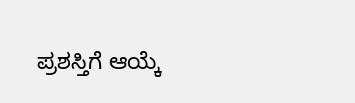ಪ್ರಶಸ್ತಿಗೆ ಆಯ್ಕೆ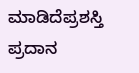ಮಾಡಿದೆಪ್ರಶಸ್ತಿ ಪ್ರದಾನ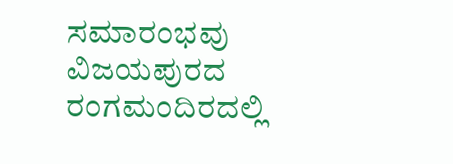ಸಮಾರಂಭವು ವಿಜಯಪುರದ ರಂಗಮಂದಿರದಲ್ಲಿ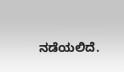ನಡೆಯಲಿದೆ.